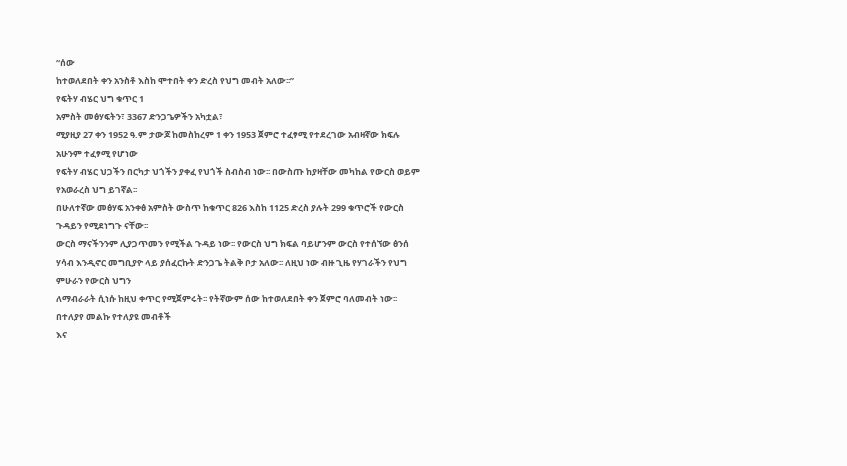“ሰው
ከተወለደበት ቀን አንስቶ እስከ ሞተበት ቀን ድረስ የህግ መብት አለው፡፡”
የፍትሃ ብሄር ህግ ቁጥር 1
አምስት መፅሃፍትን፣ 3367 ድንጋጌዎችን አካቷል፣
ሚያዚያ 27 ቀን 1952 ዓ.ም ታውጆ ከመስከረም 1 ቀን 1953 ጀምሮ ተፈፃሚ የተደረገው አብዛኛው ክፍሉ አሁንም ተፈፃሚ የሆነው
የፍትሃ ብሄር ህጋችን በርካታ ህጎችን ያቀፈ የህጎች ስብስብ ነው፡፡ በውስጡ ከያዛቸው መካከል የውርስ ወይም የአወራረስ ህግ ይገኛል፡፡
በሁለተኛው መፅሃፍ አንቀፅ አምስት ውስጥ ከቁጥር 826 እስከ 1125 ድረስ ያሉት 299 ቁጥሮች የውርስ ጉዳይን የሚደነግጉ ናቸው፡፡
ውርስ ማናችንንም ሊያጋጥመን የሚችል ጉዳይ ነው፡፡ የውርስ ህግ ክፍል ባይሆንም ውርስ የተሰኘው ፅንሰ
ሃሳብ እንዲኖር መግቢያዮ ላይ ያሰፈርኩት ድንጋጌ ትልቅ ቦታ አለው፡፡ ለዚህ ነው ብዙ ጊዜ የሃገራችን የህግ ምሁራን የውርስ ህግን
ለማብራራት ሲነሱ ከዚህ ቀጥር የሚጀምሩት፡፡ የትኛውም ሰው ከተወለደበት ቀን ጀምሮ ባለመብት ነው፡፡ በተለያየ መልኩ የተለያዩ መብቶች
እና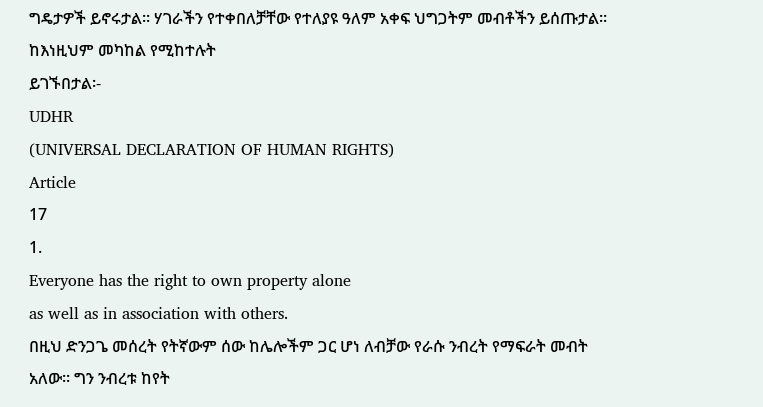ግዴታዎች ይኖሩታል፡፡ ሃገራችን የተቀበለቻቸው የተለያዩ ዓለም አቀፍ ህግጋትም መብቶችን ይሰጡታል፡፡ ከእነዚህም መካከል የሚከተሉት
ይገኙበታል፡-
UDHR
(UNIVERSAL DECLARATION OF HUMAN RIGHTS)
Article
17
1.
Everyone has the right to own property alone
as well as in association with others.
በዚህ ድንጋጌ መሰረት የትኛውም ሰው ከሌሎችም ጋር ሆነ ለብቻው የራሱ ንብረት የማፍራት መብት
አለው፡፡ ግን ንብረቱ ከየት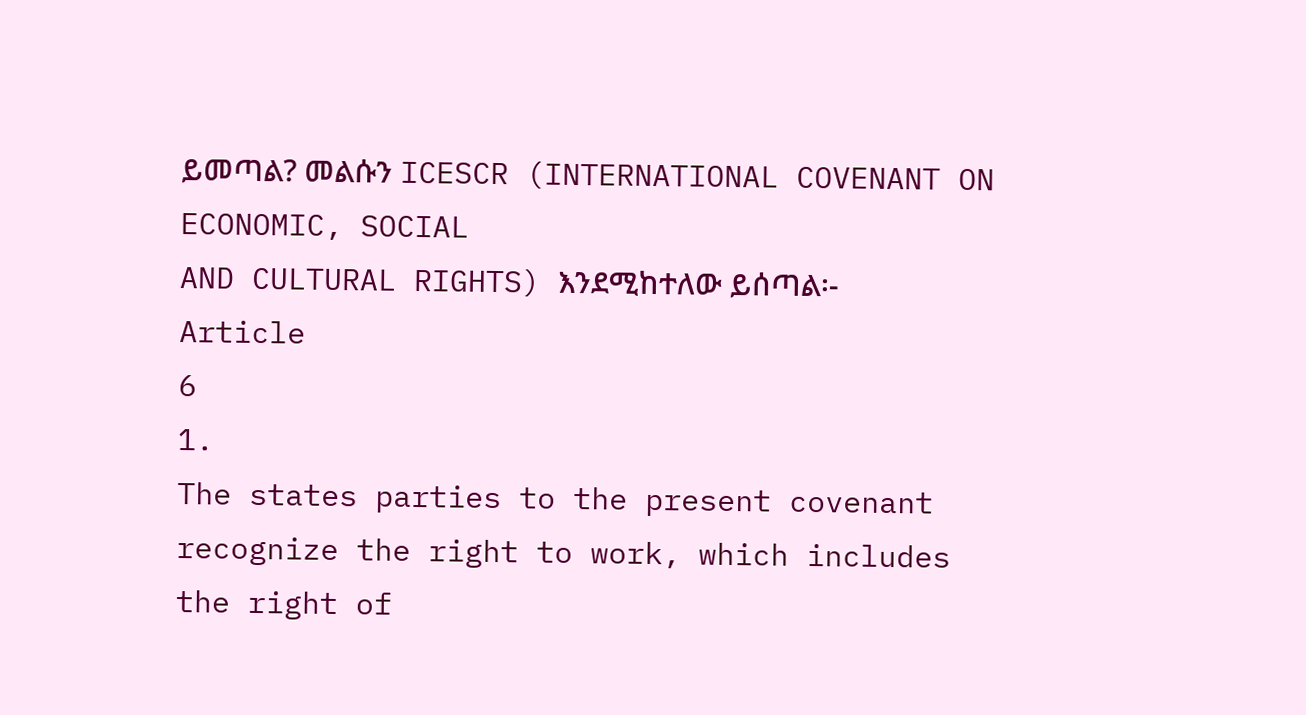ይመጣል? መልሱን ICESCR (INTERNATIONAL COVENANT ON ECONOMIC, SOCIAL
AND CULTURAL RIGHTS) እንደሚከተለው ይሰጣል፡-
Article
6
1.
The states parties to the present covenant
recognize the right to work, which includes the right of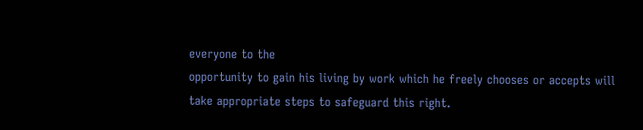everyone to the
opportunity to gain his living by work which he freely chooses or accepts will
take appropriate steps to safeguard this right.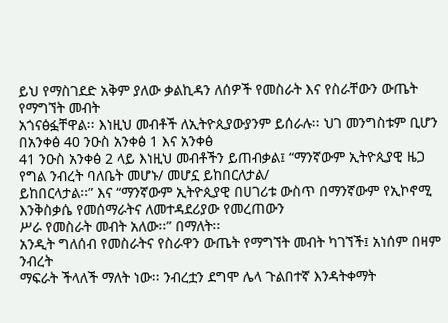ይህ የማስገደድ አቅም ያለው ቃልኪዳን ለሰዎች የመስራት እና የስራቸውን ውጤት የማግኘት መብት
አጎናፅፏቸዋል፡፡ እነዚህ መብቶች ለኢትዮጲያውያንም ይሰራሉ፡፡ ህገ መንግስቱም ቢሆን በአንቀፅ 40 ንዑስ አንቀፅ 1 እና አንቀፅ
41 ንዑስ አንቀፅ 2 ላይ እነዚህ መብቶችን ይጠብቃል፤ “ማንኛውም ኢትዮጲያዊ ዜጋ የግል ንብረት ባለቤት መሆኑ/ መሆኗ ይከበርለታል/
ይከበርላታል፡፡” እና “ማንኛውም ኢትዮጲያዊ በሀገሪቱ ውስጥ በማንኛውም የኢኮኖሚ እንቅስቃሴ የመሰማራትና ለመተዳደሪያው የመረጠውን
ሥራ የመስራት መብት አለው፡፡” በማለት፡፡
አንዲት ግለሰብ የመስራትና የስራዋን ውጤት የማግኘት መብት ካገኘች፤ አነሰም በዛም ንብረት
ማፍራት ችላለች ማለት ነው፡፡ ንብረቷን ደግሞ ሌላ ጉልበተኛ እንዳትቀማት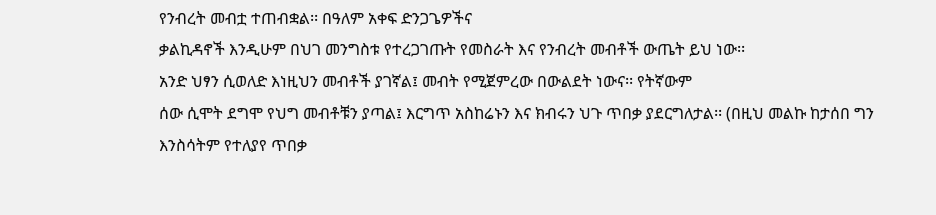የንብረት መብቷ ተጠብቋል፡፡ በዓለም አቀፍ ድንጋጌዎችና
ቃልኪዳኖች እንዲሁም በህገ መንግስቱ የተረጋገጡት የመስራት እና የንብረት መብቶች ውጤት ይህ ነው፡፡
አንድ ህፃን ሲወለድ እነዚህን መብቶች ያገኛል፤ መብት የሚጀምረው በውልደት ነውና፡፡ የትኛውም
ሰው ሲሞት ደግሞ የህግ መብቶቹን ያጣል፤ እርግጥ አስከሬኑን እና ክብሩን ህጉ ጥበቃ ያደርግለታል፡፡ (በዚህ መልኩ ከታሰበ ግን
እንስሳትም የተለያየ ጥበቃ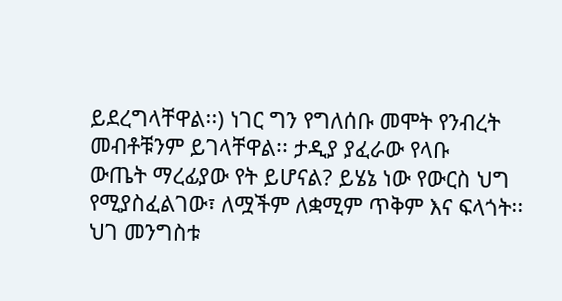ይደረግላቸዋል፡፡) ነገር ግን የግለሰቡ መሞት የንብረት መብቶቹንም ይገላቸዋል፡፡ ታዲያ ያፈራው የላቡ
ውጤት ማረፊያው የት ይሆናል? ይሄኔ ነው የውርስ ህግ የሚያስፈልገው፣ ለሟችም ለቋሚም ጥቅም እና ፍላጎት፡፡
ህገ መንግስቱ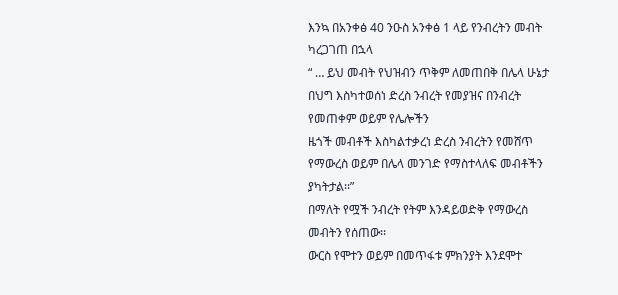እንኳ በአንቀፅ 40 ንዑስ አንቀፅ 1 ላይ የንብረትን መብት ካረጋገጠ በኋላ
“ … ይህ መብት የህዝብን ጥቅም ለመጠበቅ በሌላ ሁኔታ በህግ እስካተወሰነ ድረስ ንብረት የመያዝና በንብረት የመጠቀም ወይም የሌሎችን
ዜጎች መብቶች እስካልተቃረነ ድረስ ንብረትን የመሸጥ የማውረስ ወይም በሌላ መንገድ የማስተላለፍ መብቶችን ያካትታል፡፡”
በማለት የሟች ንብረት የትም እንዳይወድቅ የማውረስ መብትን የሰጠው፡፡
ውርስ የሞተን ወይም በመጥፋቱ ምክንያት እንደሞተ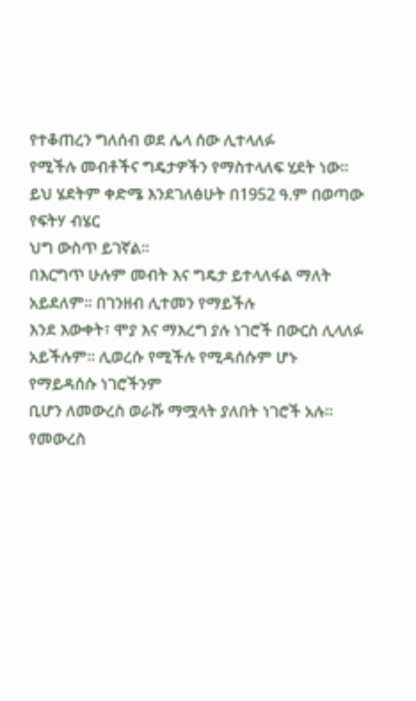የተቆጠረን ግለሰብ ወደ ሌላ ሰው ሊተላለፉ
የሚችሉ መብቶችና ግዴታዎችን የማስተላለፍ ሂደት ነው፡፡ ይህ ሄደትም ቀድሜ እንደገለፅሁት በ1952 ዓ.ም በወጣው የፍትሃ ብሄር
ህግ ውስጥ ይገኛል፡፡
በእርግጥ ሁሉም መብት እና ግዴታ ይተላለፋል ማለት አይደለም፡፡ በገንዘብ ሊተመን የማይችሉ
እንደ እውቀት፣ ሞያ እና ማእረግ ያሉ ነገሮች በውርስ ሊላለፉ አይችሉም፡፡ ሊወረሱ የሚችሉ የሚዳሰሱም ሆኑ የማይዳሰሱ ነገሮችንም
ቢሆን ለመውረስ ወራሹ ማሟላት ያለበት ነገሮች አሉ፡፡ የመውረስ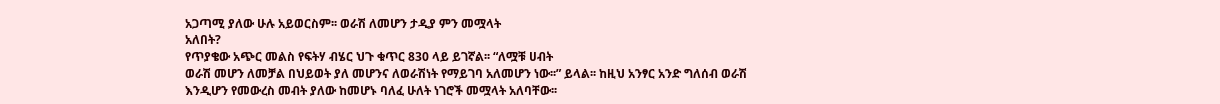አጋጣሚ ያለው ሁሉ አይወርስም፡፡ ወራሽ ለመሆን ታዲያ ምን መሟላት
አለበት?
የጥያቄው አጭር መልስ የፍትሃ ብሄር ህጉ ቁጥር 830 ላይ ይገኛል፡፡ “ለሟቹ ሀብት
ወራሽ መሆን ለመቻል በህይወት ያለ መሆንና ለወራሽነት የማይገባ አለመሆን ነው፡፡” ይላል፡፡ ከዚህ አንፃር አንድ ግለሰብ ወራሽ
እንዲሆን የመውረስ መብት ያለው ከመሆኑ ባለፈ ሁለት ነገሮች መሟላት አለባቸው፡፡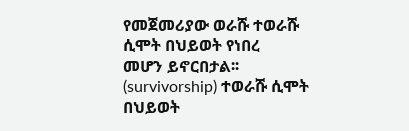የመጀመሪያው ወራሹ ተወራሹ ሲሞት በህይወት የነበረ
መሆን ይኖርበታል፡፡ (survivorship) ተወራሹ ሲሞት በህይወት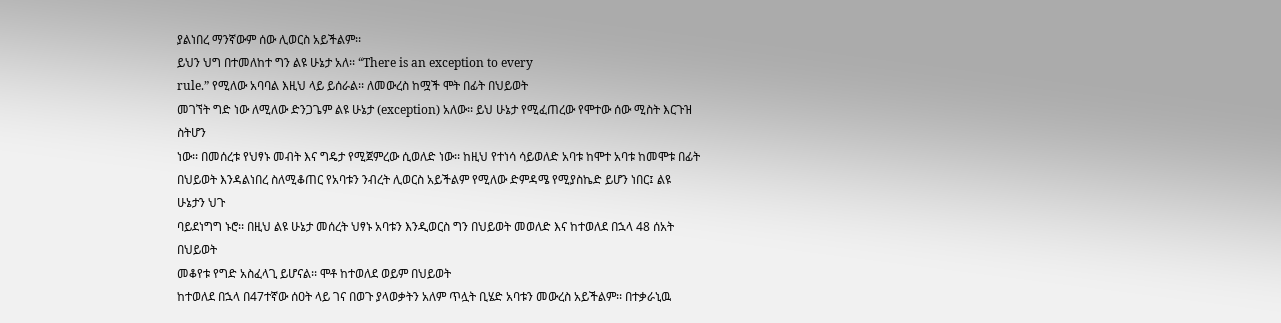ያልነበረ ማንኛውም ሰው ሊወርስ አይችልም፡፡
ይህን ህግ በተመለከተ ግን ልዩ ሁኔታ አለ፡፡ “There is an exception to every
rule.” የሚለው አባባል እዚህ ላይ ይሰራል፡፡ ለመውረስ ከሟች ሞት በፊት በህይወት
መገኘት ግድ ነው ለሚለው ድንጋጌም ልዩ ሁኔታ (exception) አለው፡፡ ይህ ሁኔታ የሚፈጠረው የሞተው ሰው ሚስት እርጉዝ ስትሆን
ነው፡፡ በመሰረቱ የህፃኑ መብት እና ግዴታ የሚጀምረው ሲወለድ ነው፡፡ ከዚህ የተነሳ ሳይወለድ አባቱ ከሞተ አባቱ ከመሞቱ በፊት
በህይወት እንዳልነበረ ስለሚቆጠር የአባቱን ንብረት ሊወርስ አይችልም የሚለው ድምዳሜ የሚያስኬድ ይሆን ነበር፤ ልዩ ሁኔታን ህጉ
ባይደነግግ ኑሮ፡፡ በዚህ ልዩ ሁኔታ መሰረት ህፃኑ አባቱን እንዲወርስ ግን በህይወት መወለድ እና ከተወለደ በኋላ 48 ሰአት በህይወት
መቆየቱ የግድ አስፈላጊ ይሆናል፡፡ ሞቶ ከተወለደ ወይም በህይወት
ከተወለደ በኋላ በ47ተኛው ሰዐት ላይ ገና በወጉ ያላወቃትን አለም ጥሏት ቢሄድ አባቱን መውረስ አይችልም፡፡ በተቃራኒዉ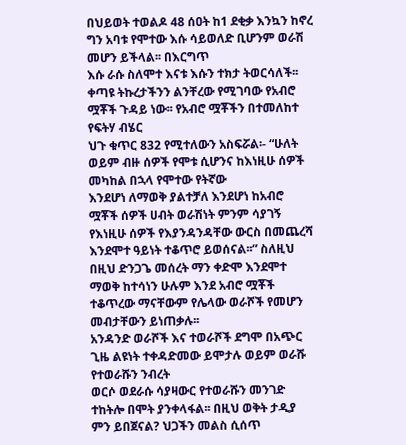በህይወት ተወልዶ 48 ሰዐት ከ1 ደቂቃ እንኳን ከኖረ ግን አባቱ የሞተው እሱ ሳይወለድ ቢሆንም ወራሽ መሆን ይችላል፡፡ በእርግጥ
እሱ ራሱ ስለሞተ እናቱ እሱን ተክታ ትወርሳለች፡፡
ቀጣዩ ትኩረታችንን ልንቸረው የሚገባው የአብሮ ሟቾች ጉዳይ ነው፡፡ የአብሮ ሟቾችን በተመለከተ የፍትሃ ብሄር
ህጉ ቁጥር 832 የሚተለውን አስፍሯል፡- “ሁለት ወይም ብዙ ሰዎች የሞቱ ሲሆንና ከእነዚሁ ሰዎች መካከል በኋላ የሞተው የትኛው
እንደሆነ ለማወቅ ያልተቻለ እንደሆነ ከአብሮ ሟቾች ሰዎች ሀብት ወራሽነት ምንም ሳያገኝ የእነዚሁ ሰዎች የእያንዳንዳቸው ውርስ በመጨረሻ
እንደሞተ ዓይነት ተቆጥሮ ይወሰናል፡፡” ስለዚህ በዚህ ድንጋጌ መሰረት ማን ቀድሞ እንደሞተ ማወቅ ከተሳነን ሁሉም እንደ አብሮ ሟቾች
ተቆጥረው ማናቸውም የሌላው ወራሾች የመሆን መብታቸውን ይነጠቃሉ፡፡
አንዳንድ ወራሾች እና ተወራሾች ደግሞ በአጭር ጊዜ ልዩነት ተቀዳድመው ይሞታሉ ወይም ወራሹ የተወራሹን ንብረት
ወርሶ ወደራሱ ሳያዛውር የተወራሹን መንገድ ተከትሎ በሞት ያንቀላፋል፡፡ በዚህ ወቅት ታዲያ ምን ይበጀናል? ህጋችን መልስ ሲሰጥ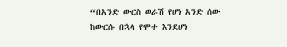“በአንድ ውርስ ወራሽ የሆነ አንድ ሰው ከውርሱ በኋላ የሞተ እንደሆነ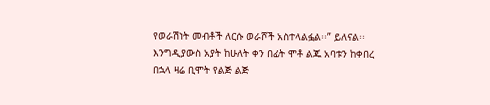የወራሽነት መብቶች ለርሱ ወራሾች አስተላልፏል፡፡” ይለናል፡፡
እንግዲያውስ አያት ከሁለት ቀን በፊት ሞቶ ልጁ አባቱን ከቀበረ በኋላ ዛሬ ቢሞት የልጅ ልጅ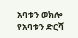አባቱን ወክሎ የአባቱን ድርሻ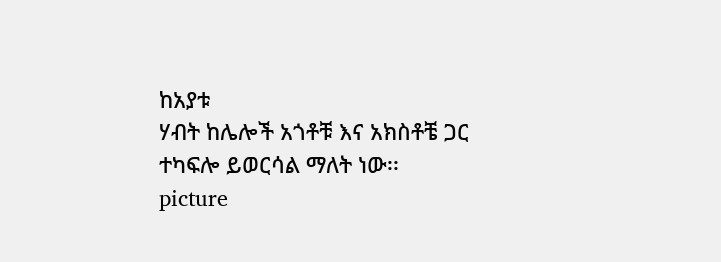ከአያቱ
ሃብት ከሌሎች አጎቶቹ እና አክስቶቼ ጋር ተካፍሎ ይወርሳል ማለት ነው፡፡
picture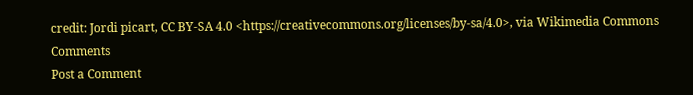credit: Jordi picart, CC BY-SA 4.0 <https://creativecommons.org/licenses/by-sa/4.0>, via Wikimedia Commons
Comments
Post a Comment